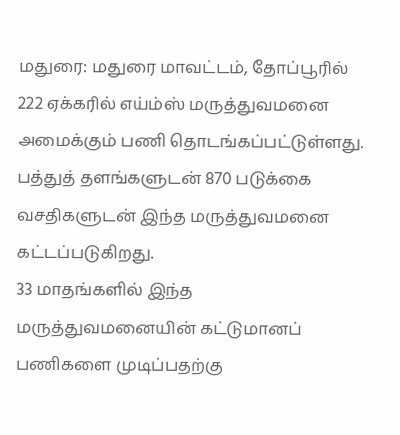மதுரை: மதுரை மாவட்டம், தோப்பூரில் 222 ஏக்கரில் எய்ம்ஸ் மருத்துவமனை அமைக்கும் பணி தொடங்கப்பட்டுள்ளது. பத்துத் தளங்களுடன் 870 படுக்கை வசதிகளுடன் இந்த மருத்துவமனை கட்டப்படுகிறது.
33 மாதங்களில் இந்த மருத்துவமனையின் கட்டுமானப் பணிகளை முடிப்பதற்கு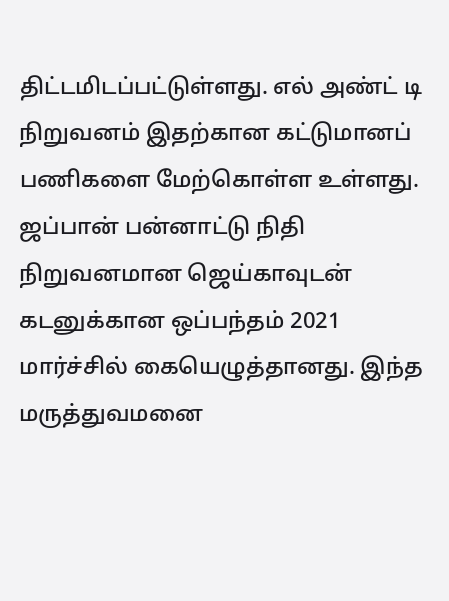திட்டமிடப்பட்டுள்ளது. எல் அண்ட் டி நிறுவனம் இதற்கான கட்டுமானப் பணிகளை மேற்கொள்ள உள்ளது.
ஜப்பான் பன்னாட்டு நிதி நிறுவனமான ஜெய்காவுடன் கடனுக்கான ஒப்பந்தம் 2021 மார்ச்சில் கையெழுத்தானது. இந்த மருத்துவமனை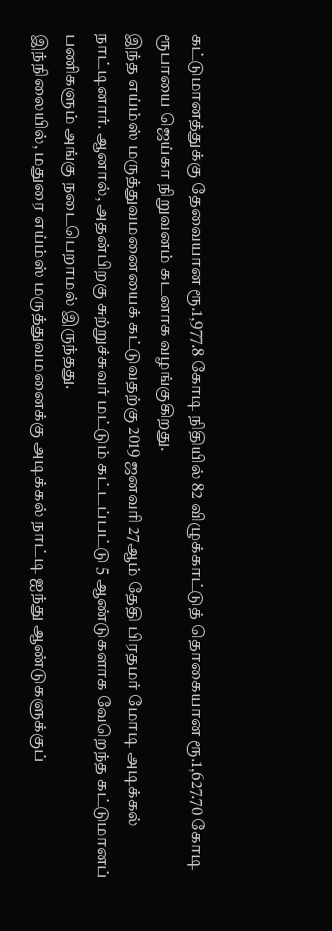கட்டுமானத்துக்கு தேவையான ரூ.1,977.8 கோடி நிதியில் 82 விழுக்காட்டுத் தொகையான ரூ.1,627.70 கோடி ரூபாயை ஜெய்கா நிறுவனம் கடனாக வழங்குகிறது.
இந்த எய்ம்ஸ் மருத்துவமனையைக் கட்டுவதற்கு 2019 ஜனவரி 27ஆம் தேதி பிரதமர் மோடி அடிக்கல் நாட்டினார். ஆனால், அதன்பிறகு சுற்றுச்சுவர் மட்டும் கட்டப்பட்டு 5 ஆண்டுகளாக வேறெந்த கட்டுமானப் பணிகளும் அங்கு நடைபெறாமல் இருந்தது.
இந்நிலையில், மதுரை எய்ம்ஸ் மருத்துவமனைக்கு அடிக்கல் நாட்டி ஐந்து ஆண்டுகளுக்குப்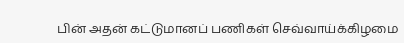பின் அதன் கட்டுமானப் பணிகள் செவ்வாய்க்கிழமை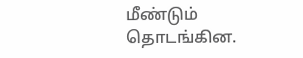மீண்டும் தொடங்கின.